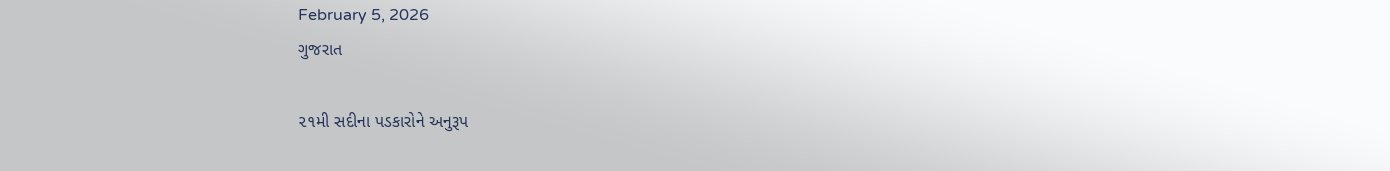February 5, 2026
ગુજરાત

૨૧મી સદીના પડકારોને અનુરૂપ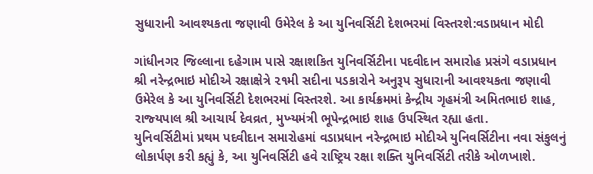સુધારાની આવશ્‍યકતા જણાવી ઉમેરેલ કે આ યુનિવર્સિટી દેશભરમાં વિસ્‍તરશે:વડાપ્રધાન મોદી

ગાંધીનગર જિલ્લાના દહેગામ પાસે રક્ષાશકિત યુનિવર્સિટીના પદવીદાન સમારોહ પ્રસંગે વડાપ્રધાન શ્રી નરેન્‍દ્રભાઇ મોદીએ રક્ષાક્ષેત્રે ૨૧મી સદીના પડકારોને અનુરૂપ સુધારાની આવશ્‍યકતા જણાવી ઉમેરેલ કે આ યુનિવર્સિટી દેશભરમાં વિસ્‍તરશે. આ કાર્યક્રમમાં કેન્‍દ્રીય ગૃહમંત્રી અમિતભાઇ શાહ, રાજ્‍યપાલ શ્રી આચાર્ય દેવવ્રત, મુખ્‍યમંત્રી ભૂપેન્‍દ્રભાઇ શાહ ઉપસ્‍થિત રહ્યા હતા.
યુનિવર્સિટીમાં પ્રથમ પદવીદાન સમારોહમાં વડાપ્રધાન નરેન્‍દ્રભાઇ મોદીએ યુનિવર્સિટીના નવા સંકુલનું લોકાર્પણ કરી કહ્યું કે, આ યુનિવર્સિટી હવે રાષ્ટ્રિય રક્ષા શક્‍તિ યુનિવર્સિટી તરીકે ઓળખાશે.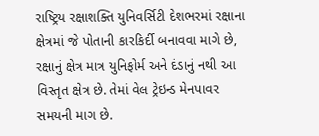રાષ્ટ્રિય રક્ષાશક્‍તિ યુનિવર્સિટી દેશભરમાં રક્ષાના ક્ષેત્રમાં જે પોતાની કારકિર્દી બનાવવા માગે છે, રક્ષાનું ક્ષેત્ર માત્ર યુનિફોર્મ અને દંડાનું નથી આ વિસ્‍તૃત ક્ષેત્ર છે. તેમાં વેલ ટ્રેઇન્‍ડ મેનપાવર સમયની માગ છે.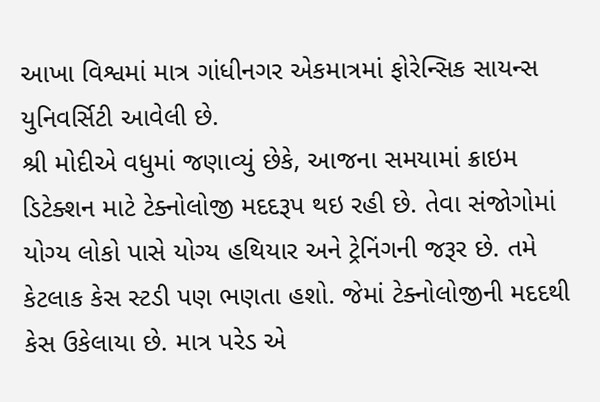આખા વિશ્વમાં માત્ર ગાંધીનગર એકમાત્રમાં ફોરેન્‍સિક સાયન્‍સ યુનિવર્સિટી આવેલી છે.
શ્રી મોદીએ વધુમાં જણાવ્‍યું છેકે, આજના સમયામાં ક્રાઇમ ડિટેક્‍શન માટે ટેક્‍નોલોજી મદદરૂપ થઇ રહી છે. તેવા સંજોગોમાં યોગ્‍ય લોકો પાસે યોગ્‍ય હથિયાર અને ટ્રેનિંગની જરૂર છે. તમે કેટલાક કેસ સ્‍ટડી પણ ભણતા હશો. જેમાં ટેક્‍નોલોજીની મદદથી કેસ ઉકેલાયા છે. માત્ર પરેડ એ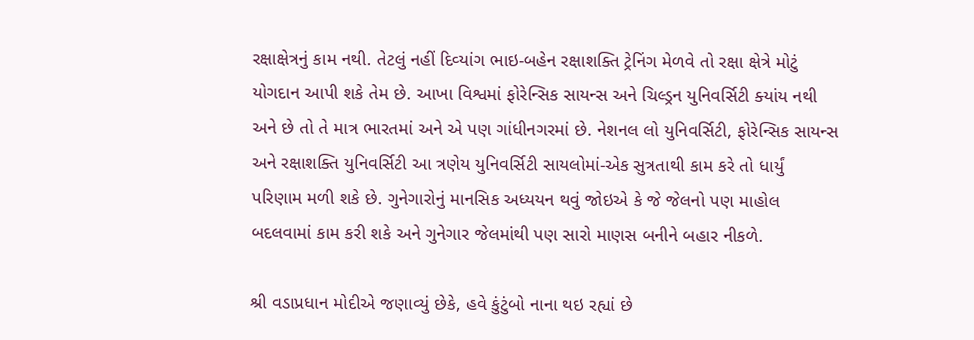રક્ષાક્ષેત્રનું કામ નથી. તેટલું નહીં દિવ્‍યાંગ ભાઇ-બહેન રક્ષાશક્‍તિ ટ્રેનિંગ મેળવે તો રક્ષા ક્ષેત્રે મોટું યોગદાન આપી શકે તેમ છે. આખા વિશ્વમાં ફોરેન્‍સિક સાયન્‍સ અને ચિલ્‍ડ્રન યુનિવર્સિટી ક્‍યાંય નથી અને છે તો તે માત્ર ભારતમાં અને એ પણ ગાંધીનગરમાં છે. નેશનલ લો યુનિવર્સિટી, ફોરેન્‍સિક સાયન્‍સ અને રક્ષાશક્‍તિ યુનિવર્સિટી આ ત્રણેય યુનિવર્સિટી સાયલોમાં-એક સુત્રતાથી કામ કરે તો ધાર્યું પરિણામ મળી શકે છે. ગુનેગારોનું માનસિક અધ્‍યયન થવું જોઇએ કે જે જેલનો પણ માહોલ બદલવામાં કામ કરી શકે અને ગુનેગાર જેલમાંથી પણ સારો માણસ બનીને બહાર નીકળે.

શ્રી વડાપ્રધાન મોદીએ જણાવ્‍યું છેકે, હવે કુંટુંબો નાના થઇ રહ્યાં છે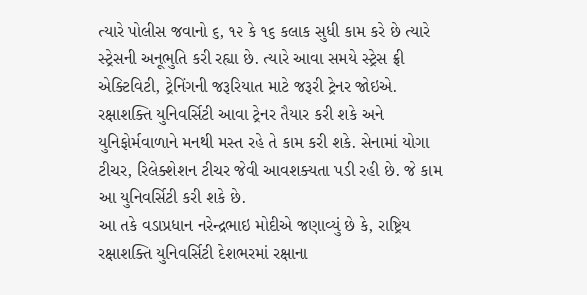ત્‍યારે પોલીસ જવાનો ૬, ૧૨ કે ૧૬ કલાક સુધી કામ કરે છે ત્‍યારે સ્‍ટ્રેસની અનૂભુતિ કરી રહ્યા છે. ત્‍યારે આવા સમયે સ્‍ટ્રેસ ફ્રી એક્‍ટિવિટી, ટ્રેનિંગની જરૂરિયાત માટે જરૂરી ટ્રેનર જોઇએ. રક્ષાશક્‍તિ યુનિવર્સિટી આવા ટ્રેનર તૈયાર કરી શકે અને યુનિફોર્મવાળાને મનથી મસ્‍ત રહે તે કામ કરી શકે. સેનામાં યોગા ટીચર, રિલેક્‍શેશન ટીચર જેવી આવશક્‍યતા પડી રહી છે. જે કામ આ યુનિવર્સિટી કરી શકે છે.
આ તકે વડાપ્રધાન નરેન્‍દ્રભાઇ મોદીએ જણાવ્‍યું છે કે, રાષ્ટ્રિય રક્ષાશક્‍તિ યુનિવર્સિટી દેશભરમાં રક્ષાના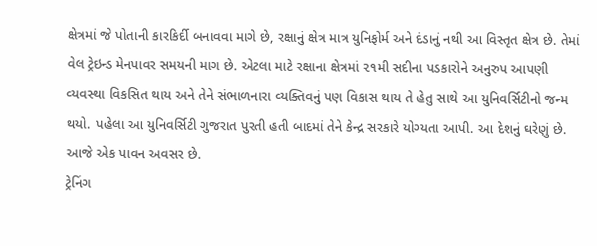ક્ષેત્રમાં જે પોતાની કારકિર્દી બનાવવા માગે છે, રક્ષાનું ક્ષેત્ર માત્ર યુનિફોર્મ અને દંડાનું નથી આ વિસ્‍તૃત ક્ષેત્ર છે. તેમાં વેલ ટ્રેઇન્‍ડ મેનપાવર સમયની માગ છે. એટલા માટે રક્ષાના ક્ષેત્રમાં ૨૧મી સદીના પડકારોને અનુરુપ આપણી વ્‍યવસ્‍થા વિકસિત થાય અને તેને સંભાળનારા વ્‍યક્‍તિવનું પણ વિકાસ થાય તે હેતુ સાથે આ યુનિવર્સિટીનો જન્‍મ થયો. પહેલા આ યુનિવર્સિટી ગુજરાત પુરતી હતી બાદમાં તેને કેન્‍દ્ર સરકારે યોગ્‍યતા આપી. આ દેશનું ઘરેણું છે. આજે એક પાવન અવસર છે.
ટ્રેનિંગ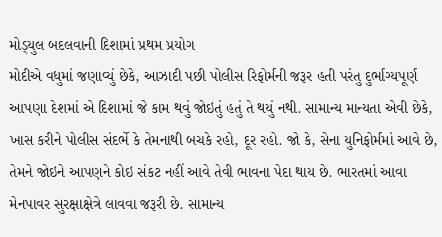મોડ્‍યુલ બદલવાની દિશામાં પ્રથમ પ્રયોગ
મોદીએ વધુમાં જણાવ્‍યું છેકે, આઝાદી પછી પોલીસ રિફોર્મની જરૂર હતી પરંતુ દુર્ભાગ્‍યપૂર્ણ આપણા દેશમાં એ દિશામાં જે કામ થવું જોઇતું હતું તે થયું નથી. સામાન્‍ય માન્‍યતા એવી છેકે, ખાસ કરીને પોલીસ સંદર્ભે કે તેમનાથી બચકે રહો, દૂર રહો. જો કે, સેના યુનિફોર્મમાં આવે છે, તેમને જોઇને આપણને કોઇ સંકટ નહીં આવે તેવી ભાવના પેદા થાય છે. ભારતમાં આવા મેનપાવર સુરક્ષાક્ષેત્રે લાવવા જરૂરી છે. સામાન્‍ય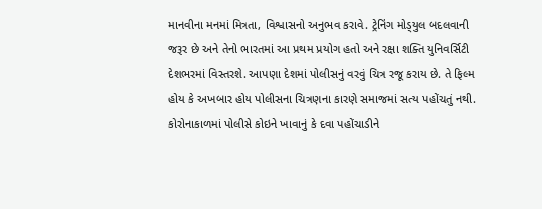માનવીના મનમાં મિત્રતા, વિશ્વાસનો અનુભવ કરાવે. ટ્રેનિંગ મોડ્‍યુલ બદલવાની જરૂર છે અને તેનો ભારતમાં આ પ્રથમ પ્રયોગ હતો અને રક્ષા શક્‍તિ યુનિવર્સિટી દેશભરમાં વિસ્‍તરશે. આપણા દેશમાં પોલીસનું વરવું ચિત્ર રજૂ કરાય છે. તે ફિલ્‍મ હોય કે અખબાર હોય પોલીસના ચિત્રણના કારણે સમાજમાં સત્‍ય પહોંચતું નથી. કોરોનાકાળમાં પોલીસે કોઇને ખાવાનું કે દવા પહોંચાડીને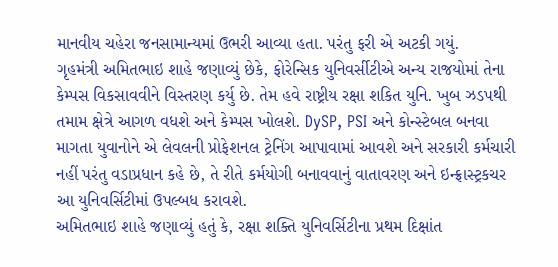માનવીય ચહેરા જનસામાન્‍યમાં ઉભરી આવ્‍યા હતા. પરંતુ ફરી એ અટકી ગયું.
ગૃહમંત્રી અમિતભાઇ શાહે જણાવ્‍યું છેકે, ફોરેન્‍સિક યુનિવર્સીટીએ અન્‍ય રાજયોમાં તેના કેમ્‍પસ વિકસાવવીને વિસ્‍તરણ કર્યુ છે. તેમ હવે રાષ્ટ્રીય રક્ષા શકિત યુનિ. ખુબ ઝડપથી તમામ ક્ષેત્રે આગળ વધશે અને કેમ્‍પસ ખોલશે. DySP, PSI અને કોન્‍સ્‍ટેબલ બનવા માગતા યુવાનોને એ લેવલની પ્રોફેશનલ ટ્રેનિંગ આપાવામાં આવશે અને સરકારી કર્મચારી નહીં પરંતુ વડાપ્રધાન કહે છે, તે રીતે કર્મયોગી બનાવવાનું વાતાવરણ અને ઇન્‍ફ્રાસ્‍ટ્રકચર આ યુનિવર્સિટીમાં ઉપલ્‍બધ કરાવશે.
અમિતભાઇ શાહે જણાવ્‍યું હતું કે, રક્ષા શક્‍તિ યુનિવર્સિટીના પ્રથમ દિક્ષાંત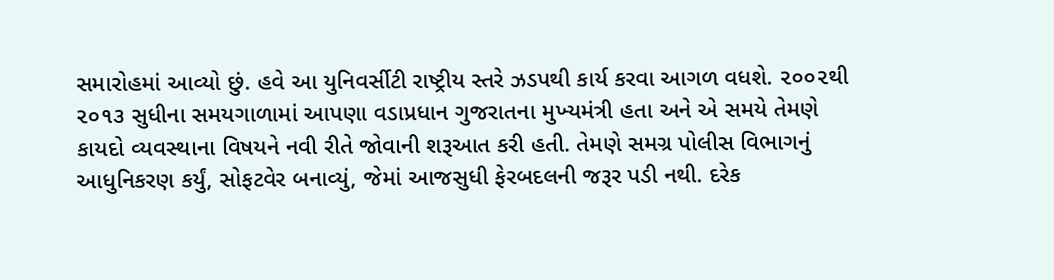સમારોહમાં આવ્‍યો છું. હવે આ યુનિવર્સીટી રાષ્ટ્રીય સ્‍તરે ઝડપથી કાર્ય કરવા આગળ વધશે. ૨૦૦૨થી ૨૦૧૩ સુધીના સમયગાળામાં આપણા વડાપ્રધાન ગુજરાતના મુખ્‍યમંત્રી હતા અને એ સમયે તેમણે કાયદો વ્‍યવસ્‍થાના વિષયને નવી રીતે જોવાની શરૂઆત કરી હતી. તેમણે સમગ્ર પોલીસ વિભાગનું આધુનિકરણ કર્યું, સોફટવેર બનાવ્‍યું, જેમાં આજસુધી ફેરબદલની જરૂર પડી નથી. દરેક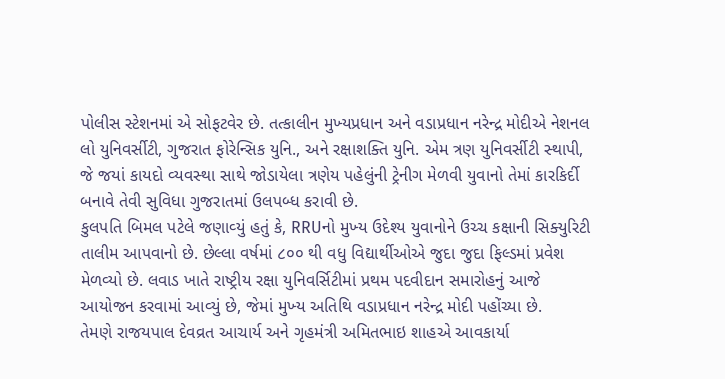પોલીસ સ્‍ટેશનમાં એ સોફટવેર છે. તત્‍કાલીન મુખ્‍યપ્રધાન અને વડાપ્રધાન નરેન્‍દ્ર મોદીએ નેશનલ લો યુનિવર્સીટી, ગુજરાત ફોરેન્‍સિક યુનિ., અને રક્ષાશક્‍તિ યુનિ. એમ ત્રણ યુનિવર્સીટી સ્‍થાપી, જે જયાં કાયદો વ્‍યવસ્‍થા સાથે જોડાયેલા ત્રણેય પહેલુંની ટ્રેનીગ મેળવી યુવાનો તેમાં કારકિર્દી બનાવે તેવી સુવિધા ગુજરાતમાં ઉલપબ્‍ધ કરાવી છે.
કુલપતિ બિમલ પટેલે જણાવ્‍યું હતું કે, RRUનો મુખ્‍ય ઉદેશ્‍ય યુવાનોને ઉચ્‍ચ કક્ષાની સિક્‍યુરિટી તાલીમ આપવાનો છે. છેલ્લા વર્ષમાં ૮૦૦ થી વધુ વિદ્યાર્થીઓએ જુદા જુદા ફિલ્‍ડમાં પ્રવેશ મેળવ્‍યો છે. લવાડ ખાતે રાષ્ટ્રીય રક્ષા યુનિવર્સિટીમાં પ્રથમ પદવીદાન સમારોહનું આજે આયોજન કરવામાં આવ્‍યું છે, જેમાં મુખ્‍ય અતિથિ વડાપ્રધાન નરેન્‍દ્ર મોદી પહોંચ્‍યા છે.
તેમણે રાજયપાલ દેવવ્રત આચાર્ય અને ગૃહમંત્રી અમિતભાઇ શાહએ આવકાર્યા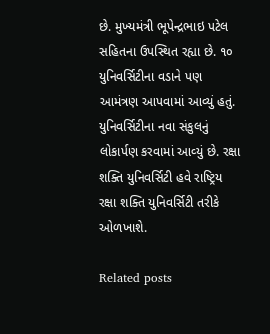છે. મુખ્‍યમંત્રી ભૂપેન્‍દ્રભાઇ પટેલ સહિતના ઉપસ્‍થિત રહ્યા છે. ૧૦ યુનિવર્સિટીના વડાને પણ આમંત્રણ આપવામાં આવ્‍યું હતું. યુનિવર્સિટીના નવા સંકુલનું લોકાર્પણ કરવામાં આવ્‍યું છે. રક્ષા શક્‍તિ યુનિવર્સિટી હવે રાષ્ટ્રિય રક્ષા શક્‍તિ યુનિવર્સિટી તરીકે ઓળખાશે.

Related posts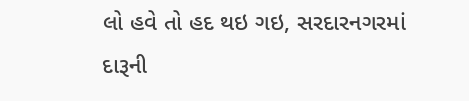લો હવે તો હદ થઇ ગઇ, સરદારનગરમાં દારૂની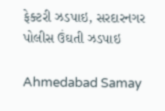ફેક્ટરી ઝડપાઇ, સરદારનગર પોલીસ ઉંઘતી ઝડપાઇ

Ahmedabad Samay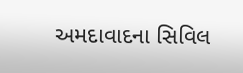અમદાવાદના સિવિલ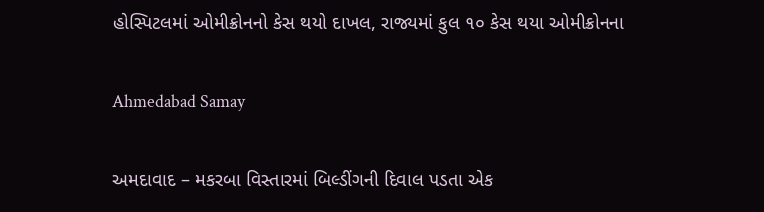હોસ્પિટલમાં ઓમીક્રોનનો કેસ થયો દાખલ, રાજ્યમાં કુલ ૧૦ કેસ થયા ઓમીક્રોનના

Ahmedabad Samay

અમદાવાદ – મકરબા વિસ્તારમાં બિલ્ડીંગની દિવાલ પડતા એક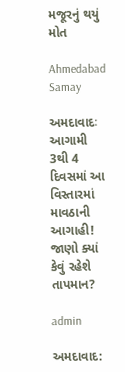મજૂરનું થયું મોત

Ahmedabad Samay

અમદાવાદઃ આગામી 3થી 4 દિવસમાં આ વિસ્તારમાં માવઠાની આગાહી! જાણો ક્યાં કેવું રહેશે તાપમાન?

admin

અમદાવાદ: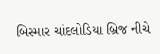બિસ્માર ચાંદલોડિયા બ્રિજ નીચે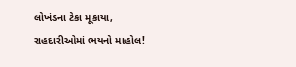લોખંડના ટેકા મૂકાયા, રાહદારીઓમાં ભયનો માહોલ!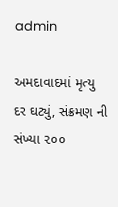admin

અમદાવાદમાં મૃત્યુ દર ઘટ્યું, સંક્રમણ ની સંખ્યા ૨૦૦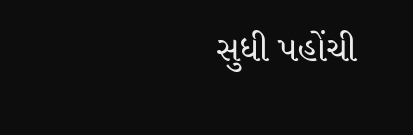સુધી પહોંચી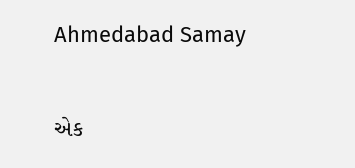Ahmedabad Samay

એક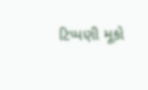ટિપ્પણી મૂકો